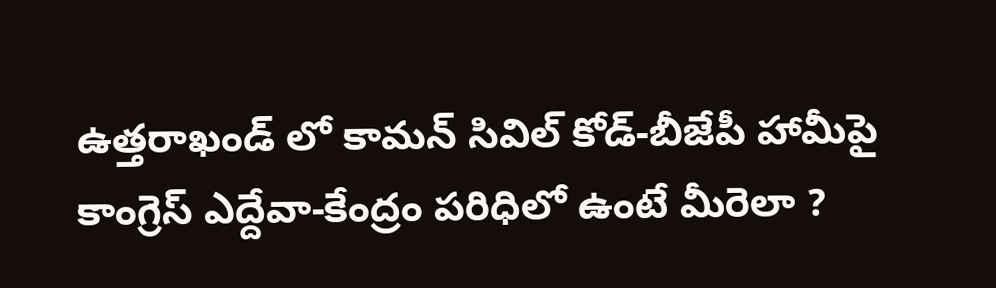ఉత్తరాఖండ్ లో కామన్ సివిల్ కోడ్-బీజేపీ హామీపై కాంగ్రెస్ ఎద్దేవా-కేంద్రం పరిధిలో ఉంటే మీరెలా ?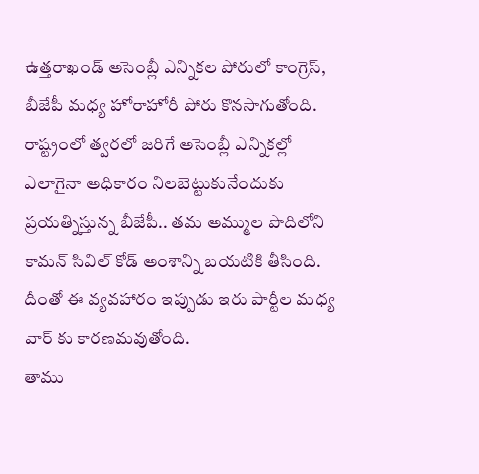ఉత్తరాఖండ్ అసెంబ్లీ ఎన్నికల పోరులో కాంగ్రెస్, బీజేపీ మధ్య హోరాహోరీ పోరు కొనసాగుతోంది. రాష్ట్రంలో త్వరలో జరిగే అసెంబ్లీ ఎన్నికల్లో ఎలాగైనా అధికారం నిలబెట్టుకునేందుకు ప్రయత్నిస్తున్న బీజేపీ.. తమ అమ్ముల పొదిలోని కామన్ సివిల్ కోడ్ అంశాన్ని బయటికి తీసింది. దీంతో ఈ వ్యవహారం ఇప్పుడు ఇరు పార్టీల మధ్య వార్ కు కారణమవుతోంది.
తాము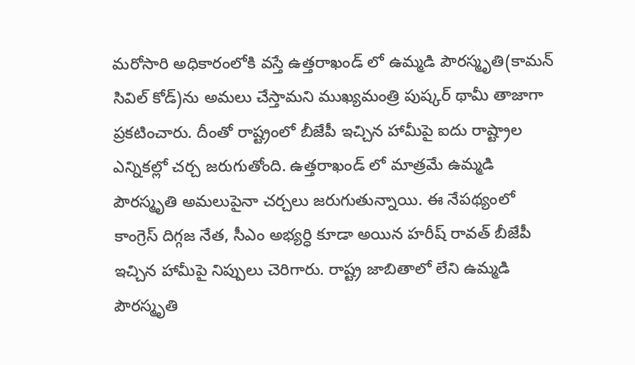మరోసారి అధికారంలోకి వస్తే ఉత్తరాఖండ్ లో ఉమ్మడి పౌరస్మృతి(కామన్ సివిల్ కోడ్)ను అమలు చేస్తామని ముఖ్యమంత్రి పుష్కర్ థామీ తాజాగా ప్రకటించారు. దీంతో రాష్ట్రంలో బీజేపీ ఇచ్చిన హామీపై ఐదు రాష్ట్రాల ఎన్నికల్లో చర్చ జరుగుతోంది. ఉత్తరాఖండ్ లో మాత్రమే ఉమ్మడి పౌరస్మృతి అమలుపైనా చర్చలు జరుగుతున్నాయి. ఈ నేపథ్యంలో కాంగ్రెస్ దిగ్గజ నేత, సీఎం అభ్యర్ధి కూడా అయిన హరీష్ రావత్ బీజేపీ ఇచ్చిన హామీపై నిప్పులు చెరిగారు. రాష్ట్ర జాబితాలో లేని ఉమ్మడి పౌరస్మృతి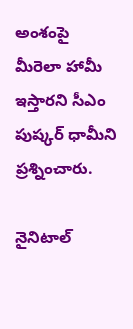అంశంపై మీరెలా హామీ ఇస్తారని సీఎం పుష్కర్ ధామీని ప్రశ్నించారు.

నైనిటాల్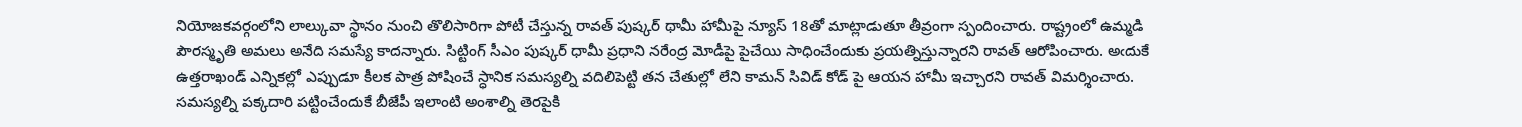నియోజకవర్గంలోని లాల్కువా స్థానం నుంచి తొలిసారిగా పోటీ చేస్తున్న రావత్ పుష్కర్ థామీ హామీపై న్యూస్ 18తో మాట్లాడుతూ తీవ్రంగా స్పందించారు. రాష్ట్రంలో ఉమ్మడి పౌరస్మృతి అమలు అనేది సమస్యే కాదన్నారు. సిట్టింగ్ సీఎం పుష్కర్ ధామీ ప్రధాని నరేంద్ర మోడీపై పైచేయి సాధించేందుకు ప్రయత్నిస్తున్నారని రావత్ ఆరోపించారు. అఁదుకే ఉత్తరాఖండ్ ఎన్నికల్లో ఎప్పుడూ కీలక పాత్ర పోషించే స్ధానిక సమస్యల్ని వదిలిపెట్టి తన చేతుల్లో లేని కామన్ సివిడ్ కోడ్ పై ఆయన హామీ ఇచ్చారని రావత్ విమర్శించారు. సమస్యల్ని పక్కదారి పట్టించేందుకే బీజేపీ ఇలాంటి అంశాల్ని తెరపైకి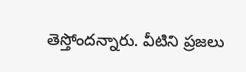తెస్తోందన్నారు. వీటిని ప్రజలు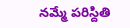నమ్మే పరిస్దితి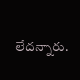లేదన్నారు.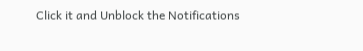Click it and Unblock the Notifications